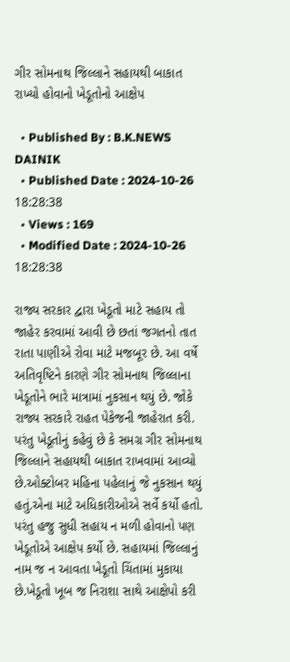ગીર સોમનાથ જિલ્લાને સહાયથી બાકાત રાખ્યો હોવાનો ખેડૂતોનો આક્ષેપ

  • Published By : B.K.NEWS DAINIK
  • Published Date : 2024-10-26 18:28:38
  • Views : 169
  • Modified Date : 2024-10-26 18:28:38

રાજ્ય સરકાર દ્વારા ખેડૂતો માટે સહાય તો જાહેર કરવામાં આવી છે છતાં જગતનો તાત રાતા પાણીએ રોવા માટે મજબૂર છે. આ વર્ષે અતિવૃષ્ટિને કારણે ગીર સોમનાથ જિલ્લાના ખેડૂતોને ભારે માત્રામાં નુકસાન થયું છે. જોકે રાજ્ય સરકારે રાહત પેકેજની જાહેરાત કરી. પરંતુ ખેડૂતોનું કહેવું છે કે સમગ્ર ગીર સોમનાથ જિલ્લાને સહાયથી બાકાત રાખવામાં આવ્યો છે.ઓક્ટોબર મહિના પહેલાનું જે નુકસાન થયું હતું.એના માટે અધિકારીઓએ સર્વે કર્યો હતો. પરંતુ હજુ સુધી સહાય ન મળી હોવાનો પણ ખેડૂતોએ આક્ષેપ કર્યો છે. સહાયમાં જિલ્લાનું નામ જ ન આવતા ખેડૂતો ચિંતામાં મુકાયા છે.ખેડૂતો ખૂબ જ નિરાશા સાથે આક્ષેપો કરી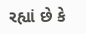રહ્યાં છે કે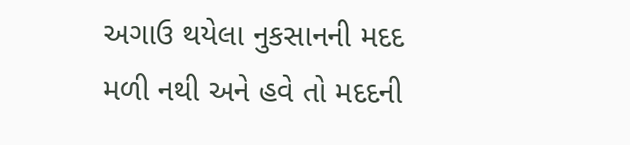અગાઉ થયેલા નુકસાનની મદદ મળી નથી અને હવે તો મદદની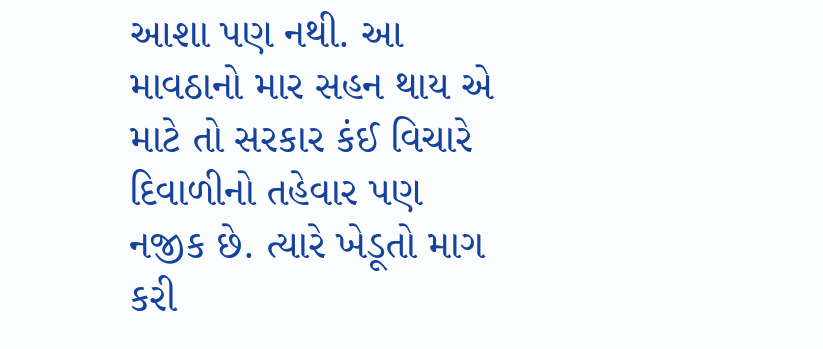આશા પણ નથી. આ માવઠાનો માર સહન થાય એ માટે તો સરકાર કંઈ વિચારે દિવાળીનો તહેવાર પણ નજીક છે. ત્યારે ખેડૂતો માગ કરી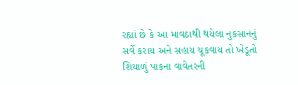રહ્યાં છે કે આ માવઠાથી થયેલા નુકસાનનું સર્વે કરાય અને સહાય ચૂકવાય તો ખેડૂતો શિયાળું પાકના વાવેતરની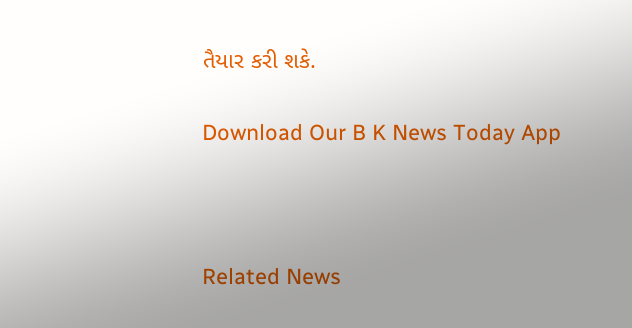તૈયાર કરી શકે.

Download Our B K News Today App



Related News